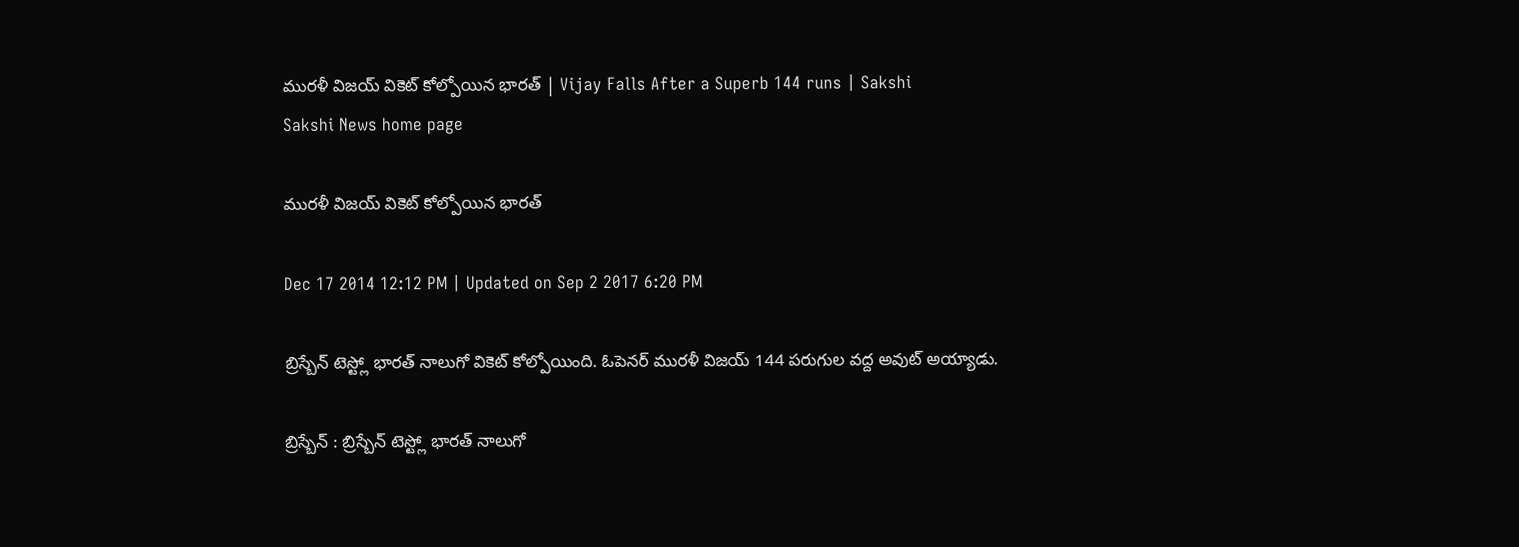మురళీ విజయ్ వికెట్ కోల్పోయిన భారత్ | Vijay Falls After a Superb 144 runs | Sakshi
Sakshi News home page

మురళీ విజయ్ వికెట్ కోల్పోయిన భారత్

Dec 17 2014 12:12 PM | Updated on Sep 2 2017 6:20 PM

బ్రిస్బేన్ టెస్ట్లో భారత్ నాలుగో వికెట్ కోల్పోయింది. ఓపెనర్ మురళీ విజయ్ 144 పరుగుల వద్ద అవుట్ అయ్యాడు.

బ్రిస్బేన్ : బ్రిస్బేన్ టెస్ట్లో భారత్ నాలుగో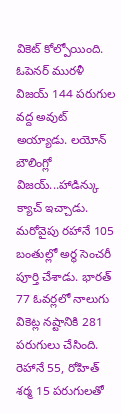వికెట్ కోల్పోయింది. ఓపెనర్ మురళీ విజయ్ 144 పరుగుల వద్ద అవుట్ అయ్యాడు. లయోన్ బౌలింగ్లో విజయ్...హాడిన్కు క్యాచ్ ఇచ్చాడు. మరోవైపు రహానే 105 బంతుల్లో అర్థ సెంచరీ పూర్తి చేశాడు. భారత్ 77 ఓవర్లలో నాలుగు వికెట్ల నష్టానికి 281 పరుగులు చేసింది. రెహానే 55, రోహిత్ శర్మ 15 పరుగులతో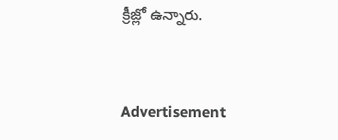క్రీజ్లో ఉన్నారు.


Advertisement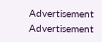Advertisement
Advertisement